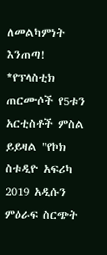ለመልካምነት እንጠጣ!
*የፕላስቲክ ጠርሙሶች የ5ቱን አርቲስቶች ምስል ይይዛል "የኮክ ስቱዲዮ አፍሪካ 2019 አዲሱን ምዕራፍ ስርጭት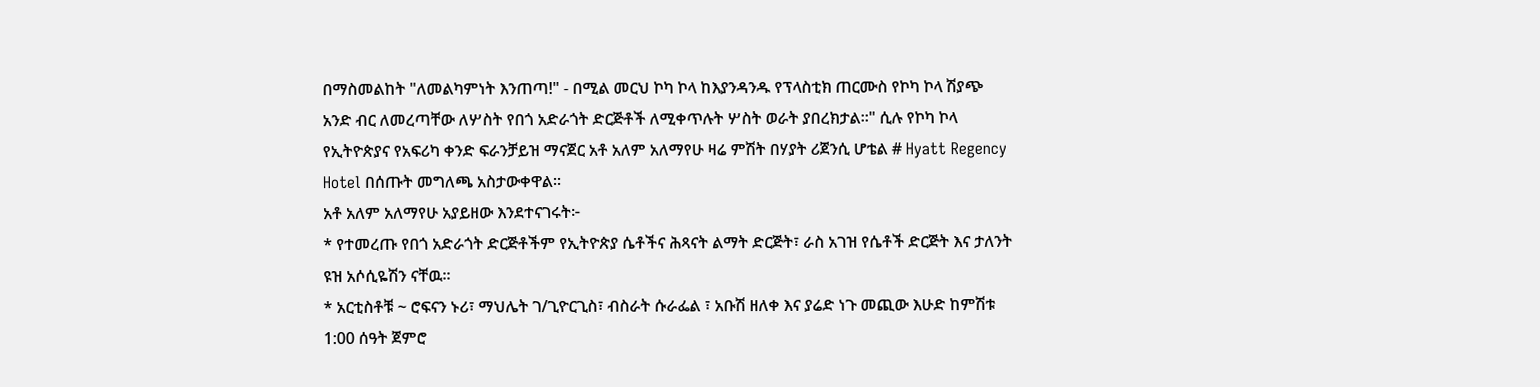በማስመልከት "ለመልካምነት እንጠጣ!" - በሚል መርህ ኮካ ኮላ ከእያንዳንዱ የፕላስቲክ ጠርሙስ የኮካ ኮላ ሽያጭ አንድ ብር ለመረጣቸው ለሦስት የበጎ አድራጎት ድርጅቶች ለሚቀጥሉት ሦስት ወራት ያበረክታል።" ሲሉ የኮካ ኮላ የኢትዮጵያና የአፍሪካ ቀንድ ፍራንቻይዝ ማናጀር አቶ አለም አለማየሁ ዛሬ ምሽት በሃያት ሪጀንሲ ሆቴል # Hyatt Regency Hotel በሰጡት መግለጫ አስታውቀዋል።
አቶ አለም አለማየሁ አያይዘው እንደተናገሩት፦
* የተመረጡ የበጎ አድራጎት ድርጅቶችም የኢትዮጵያ ሴቶችና ሕጻናት ልማት ድርጅት፣ ራስ አገዝ የሴቶች ድርጅት እና ታለንት ዩዝ አሶሲዬሽን ናቸዉ።
* አርቲስቶቹ ~ ሮፍናን ኑሪ፣ ማህሌት ገ/ጊዮርጊስ፣ ብስራት ሱራፌል ፣ አቡሽ ዘለቀ እና ያሬድ ነጉ መጪው እሁድ ከምሽቱ 1:00 ሰዓት ጀምሮ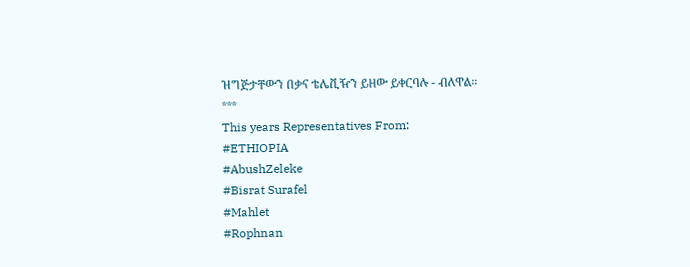ዝግጅታቸውን በቃና ቴሌቪዥን ይዘው ይቀርባሉ - ብለዋል።
***
This years Representatives From:
#ETHIOPIA
#AbushZeleke
#Bisrat Surafel
#Mahlet
#Rophnan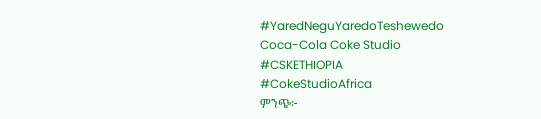#YaredNeguYaredoTeshewedo
Coca-Cola Coke Studio
#CSKETHIOPIA
#CokeStudioAfrica
ምንጭ፦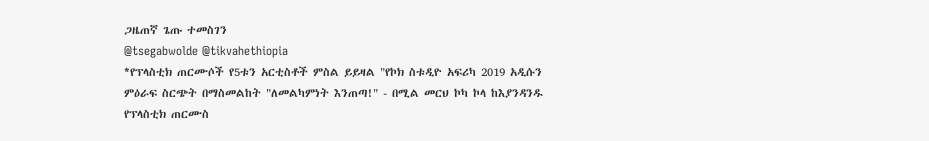ጋዜጠኛ ጌጡ ተመስገን
@tsegabwolde @tikvahethiopia
*የፕላስቲክ ጠርሙሶች የ5ቱን አርቲስቶች ምስል ይይዛል "የኮክ ስቱዲዮ አፍሪካ 2019 አዲሱን ምዕራፍ ስርጭት በማስመልከት "ለመልካምነት እንጠጣ!" - በሚል መርህ ኮካ ኮላ ከእያንዳንዱ የፕላስቲክ ጠርሙስ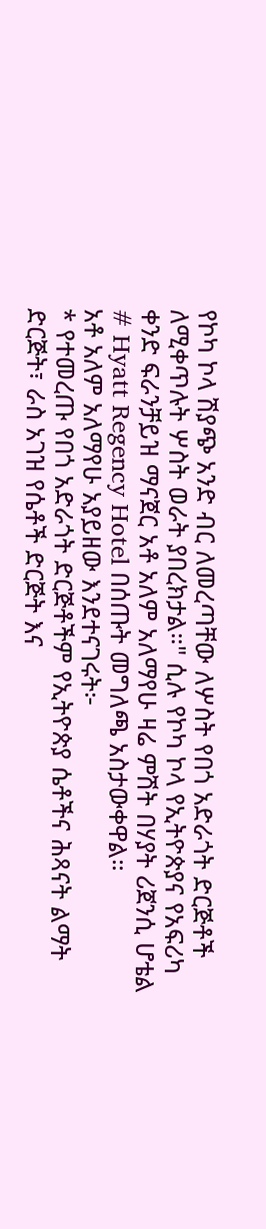የኮካ ኮላ ሽያጭ አንድ ብር ለመረጣቸው ለሦስት የበጎ አድራጎት ድርጅቶች ለሚቀጥሉት ሦስት ወራት ያበረክታል።" ሲሉ የኮካ ኮላ የኢትዮጵያና የአፍሪካ ቀንድ ፍራንቻይዝ ማናጀር አቶ አለም አለማየሁ ዛሬ ምሽት በሃያት ሪጀንሲ ሆቴል # Hyatt Regency Hotel በሰጡት መግለጫ አስታውቀዋል።
አቶ አለም አለማየሁ አያይዘው እንደተናገሩት፦
* የተመረጡ የበጎ አድራጎት ድርጅቶችም የኢትዮጵያ ሴቶችና ሕጻናት ልማት ድርጅት፣ ራስ አገዝ የሴቶች ድርጅት እና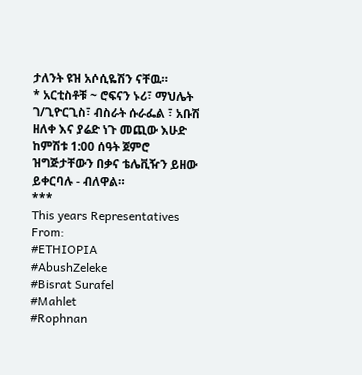ታለንት ዩዝ አሶሲዬሽን ናቸዉ።
* አርቲስቶቹ ~ ሮፍናን ኑሪ፣ ማህሌት ገ/ጊዮርጊስ፣ ብስራት ሱራፌል ፣ አቡሽ ዘለቀ እና ያሬድ ነጉ መጪው እሁድ ከምሽቱ 1:00 ሰዓት ጀምሮ ዝግጅታቸውን በቃና ቴሌቪዥን ይዘው ይቀርባሉ - ብለዋል።
***
This years Representatives From:
#ETHIOPIA
#AbushZeleke
#Bisrat Surafel
#Mahlet
#Rophnan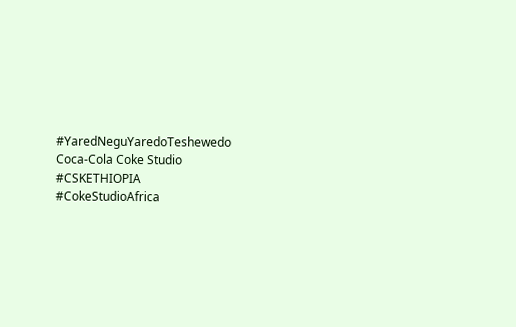#YaredNeguYaredoTeshewedo
Coca-Cola Coke Studio
#CSKETHIOPIA
#CokeStudioAfrica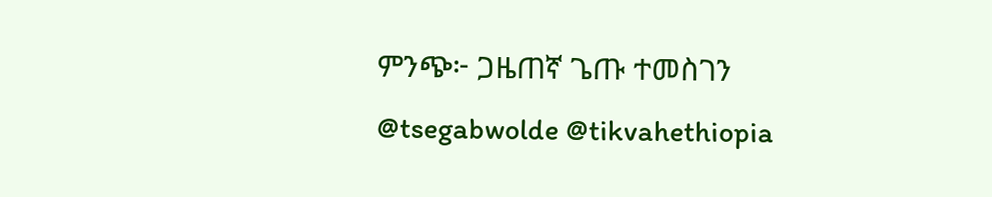ምንጭ፦ ጋዜጠኛ ጌጡ ተመስገን
@tsegabwolde @tikvahethiopia